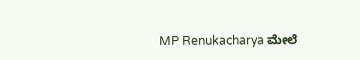MP Renukacharya ಮೇಲೆ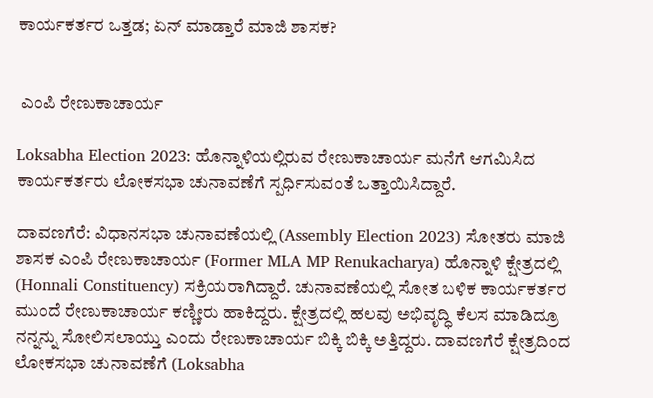ಕಾರ್ಯಕರ್ತರ ಒತ್ತಡ; ಏನ್ ಮಾಡ್ತಾರೆ ಮಾಜಿ ಶಾಸಕ?


 ಎಂಪಿ ರೇಣುಕಾಚಾರ್ಯ

Loksabha Election 2023: ಹೊನ್ನಾಳಿಯಲ್ಲಿರುವ ರೇಣುಕಾಚಾರ್ಯ ಮನೆಗೆ ಆಗಮಿಸಿದ ಕಾರ್ಯಕರ್ತರು ಲೋಕಸಭಾ ಚುನಾವಣೆಗೆ ಸ್ಪರ್ಧಿಸುವಂತೆ ಒತ್ತಾಯಿಸಿದ್ದಾರೆ.

ದಾವಣಗೆರೆ: ವಿಧಾನಸಭಾ ಚುನಾವಣೆಯಲ್ಲಿ (Assembly Election 2023) ಸೋತರು ಮಾಜಿ ಶಾಸಕ ಎಂಪಿ ರೇಣುಕಾಚಾರ್ಯ (Former MLA MP Renukacharya) ಹೊನ್ನಾಳಿ ಕ್ಷೇತ್ರದಲ್ಲಿ (Honnali Constituency) ಸಕ್ರಿಯರಾಗಿದ್ದಾರೆ. ಚುನಾವಣೆಯಲ್ಲಿ ಸೋತ ಬಳಿಕ ಕಾರ್ಯಕರ್ತರ ಮುಂದೆ ರೇಣುಕಾಚಾರ್ಯ ಕಣ್ಣೀರು ಹಾಕಿದ್ದರು. ಕ್ಷೇತ್ರದಲ್ಲಿ ಹಲವು ಅಭಿವೃದ್ಧಿ ಕೆಲಸ ಮಾಡಿದ್ರೂ ನನ್ನನ್ನು ಸೋಲಿಸಲಾಯ್ತು ಎಂದು ರೇಣುಕಾಚಾರ್ಯ ಬಿಕ್ಕಿ ಬಿಕ್ಕಿ ಅತ್ತಿದ್ದರು. ದಾವಣಗೆರೆ ಕ್ಷೇತ್ರದಿಂದ ಲೋಕಸಭಾ ಚುನಾವಣೆಗೆ (Loksabha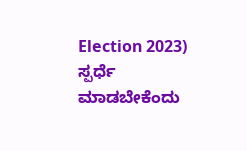Election 2023) ಸ್ಪರ್ಧೆ ಮಾಡಬೇಕೆಂದು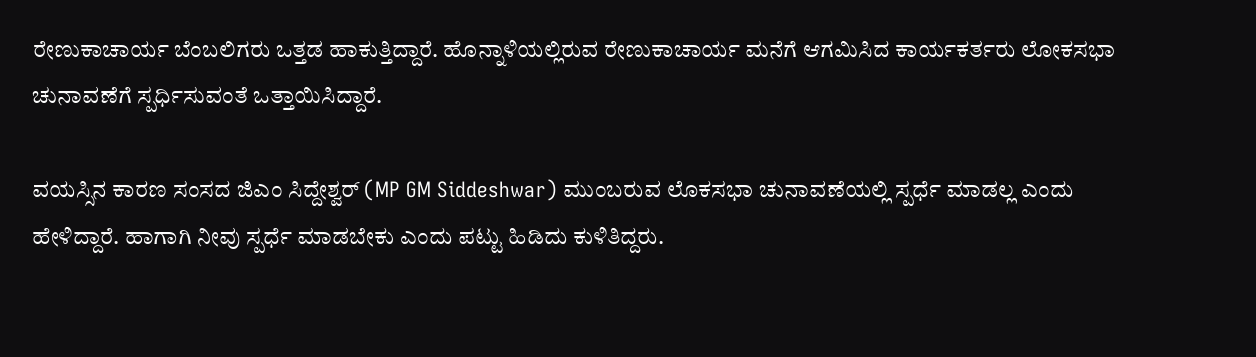ರೇಣುಕಾಚಾರ್ಯ ಬೆಂಬಲಿಗರು ಒತ್ತಡ ಹಾಕುತ್ತಿದ್ದಾರೆ. ಹೊನ್ನಾಳಿಯಲ್ಲಿರುವ ರೇಣುಕಾಚಾರ್ಯ ಮನೆಗೆ ಆಗಮಿಸಿದ ಕಾರ್ಯಕರ್ತರು ಲೋಕಸಭಾ ಚುನಾವಣೆಗೆ ಸ್ಪರ್ಧಿಸುವಂತೆ ಒತ್ತಾಯಿಸಿದ್ದಾರೆ.

ವಯಸ್ಸಿನ ಕಾರಣ ಸಂಸದ ಜಿಎಂ ಸಿದ್ದೇಶ್ವರ್ (MP GM Siddeshwar) ಮುಂಬರುವ ಲೊಕಸಭಾ ಚುನಾವಣೆಯಲ್ಲಿ ಸ್ಪರ್ಧೆ ಮಾಡಲ್ಲ ಎಂದು ಹೇಳಿದ್ದಾರೆ. ಹಾಗಾಗಿ ನೀವು ಸ್ಪರ್ಧೆ ಮಾಡಬೇಕು ಎಂದು ಪಟ್ಟು ಹಿಡಿದು ಕುಳಿತಿದ್ದರು.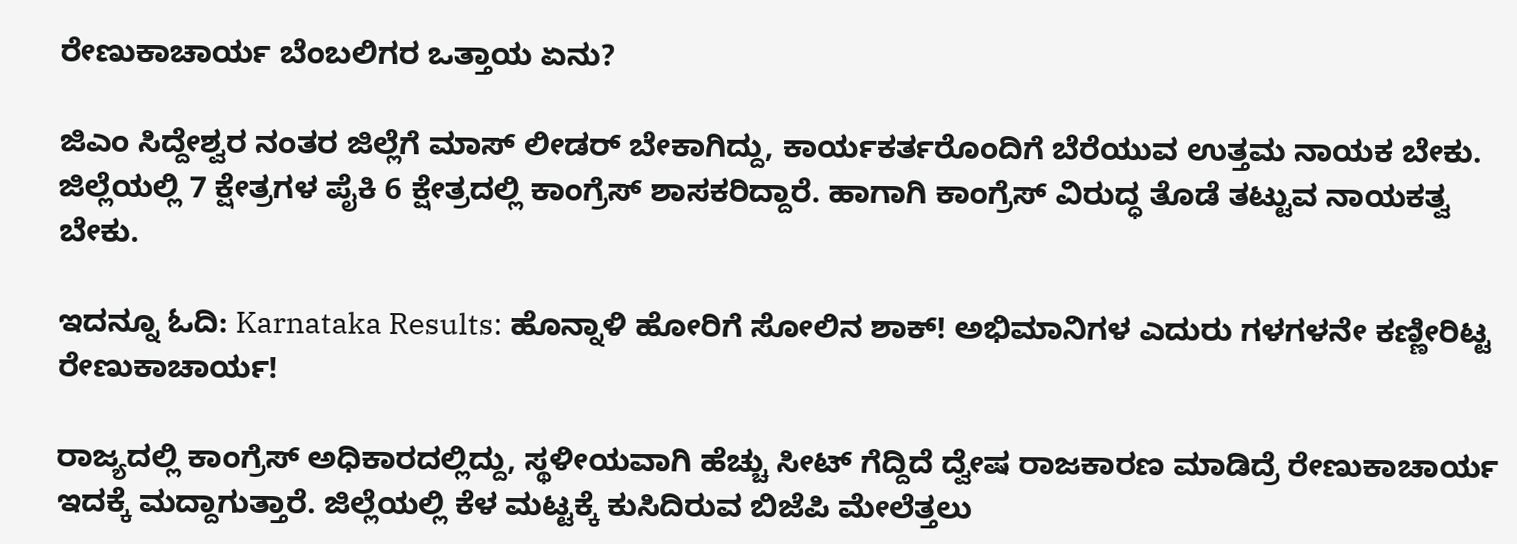ರೇಣುಕಾಚಾರ್ಯ ಬೆಂಬಲಿಗರ ಒತ್ತಾಯ ಏನು?

ಜಿಎಂ ಸಿದ್ದೇಶ್ವರ ನಂತರ ಜಿಲ್ಲೆಗೆ ಮಾಸ್ ಲೀಡರ್ ಬೇಕಾಗಿದ್ದು, ಕಾರ್ಯಕರ್ತರೊಂದಿಗೆ ಬೆರೆಯುವ ಉತ್ತಮ ನಾಯಕ ಬೇಕು. ಜಿಲ್ಲೆಯಲ್ಲಿ 7 ಕ್ಷೇತ್ರಗಳ ಪೈಕಿ 6 ಕ್ಷೇತ್ರದಲ್ಲಿ ಕಾಂಗ್ರೆಸ್ ಶಾಸಕರಿದ್ದಾರೆ. ಹಾಗಾಗಿ ಕಾಂಗ್ರೆಸ್ ವಿರುದ್ಧ ತೊಡೆ ತಟ್ಟುವ ನಾಯಕತ್ವ ಬೇಕು.

ಇದನ್ನೂ ಓದಿ: Karnataka Results: ಹೊನ್ನಾಳಿ ಹೋರಿಗೆ ಸೋಲಿನ ಶಾಕ್! ಅಭಿಮಾನಿಗಳ ಎದುರು ಗಳಗಳನೇ ಕಣ್ಣೀರಿಟ್ಟ ರೇಣುಕಾಚಾರ್ಯ!

ರಾಜ್ಯದಲ್ಲಿ ಕಾಂಗ್ರೆಸ್ ಅಧಿಕಾರದಲ್ಲಿದ್ದು, ಸ್ಥಳೀಯವಾಗಿ ಹೆಚ್ಚು ಸೀಟ್ ಗೆದ್ದಿದೆ ದ್ವೇಷ ರಾಜಕಾರಣ ಮಾಡಿದ್ರೆ ರೇಣುಕಾಚಾರ್ಯ ಇದಕ್ಕೆ ಮದ್ದಾಗುತ್ತಾರೆ. ಜಿಲ್ಲೆಯಲ್ಲಿ ಕೆಳ ಮಟ್ಟಕ್ಕೆ ಕುಸಿದಿರುವ ಬಿಜೆಪಿ ಮೇಲೆತ್ತಲು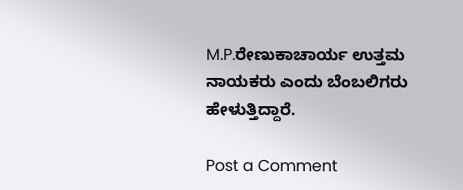M.P.ರೇಣುಕಾಚಾರ್ಯ ಉತ್ತಮ ನಾಯಕರು ಎಂದು ಬೆಂಬಲಿಗರು ಹೇಳುತ್ತಿದ್ದಾರೆ.

Post a Comment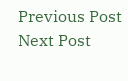Previous Post Next Post